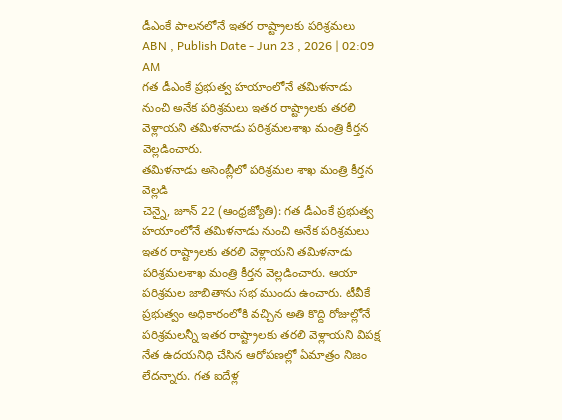డీఎంకే పాలనలోనే ఇతర రాష్ట్రాలకు పరిశ్రమలు
ABN , Publish Date - Jun 23 , 2026 | 02:09 AM
గత డీఎంకే ప్రభుత్వ హయాంలోనే తమిళనాడు నుంచి అనేక పరిశ్రమలు ఇతర రాష్ట్రాలకు తరలి వెళ్లాయని తమిళనాడు పరిశ్రమలశాఖ మంత్రి కీర్తన వెల్లడించారు.
తమిళనాడు అసెంబ్లీలో పరిశ్రమల శాఖ మంత్రి కీర్తన వెల్లడి
చెన్నై, జూన్ 22 (ఆంధ్రజ్యోతి): గత డీఎంకే ప్రభుత్వ హయాంలోనే తమిళనాడు నుంచి అనేక పరిశ్రమలు ఇతర రాష్ట్రాలకు తరలి వెళ్లాయని తమిళనాడు పరిశ్రమలశాఖ మంత్రి కీర్తన వెల్లడించారు. ఆయా పరిశ్రమల జాబితాను సభ ముందు ఉంచారు. టీవీకే ప్రభుత్వం అధికారంలోకి వచ్చిన అతి కొద్ది రోజుల్లోనే పరిశ్రమలన్నీ ఇతర రాష్ట్రాలకు తరలి వెళ్లాయని విపక్ష నేత ఉదయనిధి చేసిన ఆరోపణల్లో ఏమాత్రం నిజం లేదన్నారు. గత ఐదేళ్ల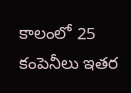కాలంలో 25 కంపెనీలు ఇతర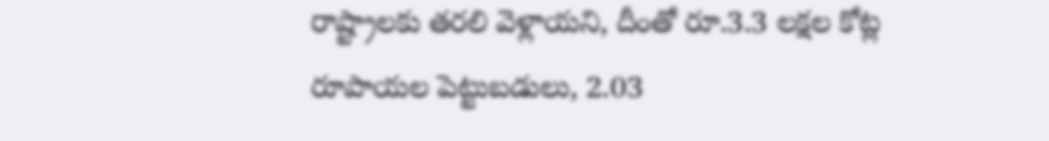రాష్ట్రాలకు తరలి వెళ్లాయని, దీంతో రూ.3.3 లక్షల కోట్ల రూపాయల పెట్టుబడులు, 2.03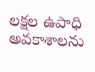లక్షల ఉపాధి అవకాశాలను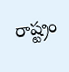రాష్ట్రం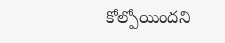కోల్పోయిందని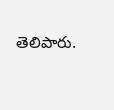తెలిపారు.